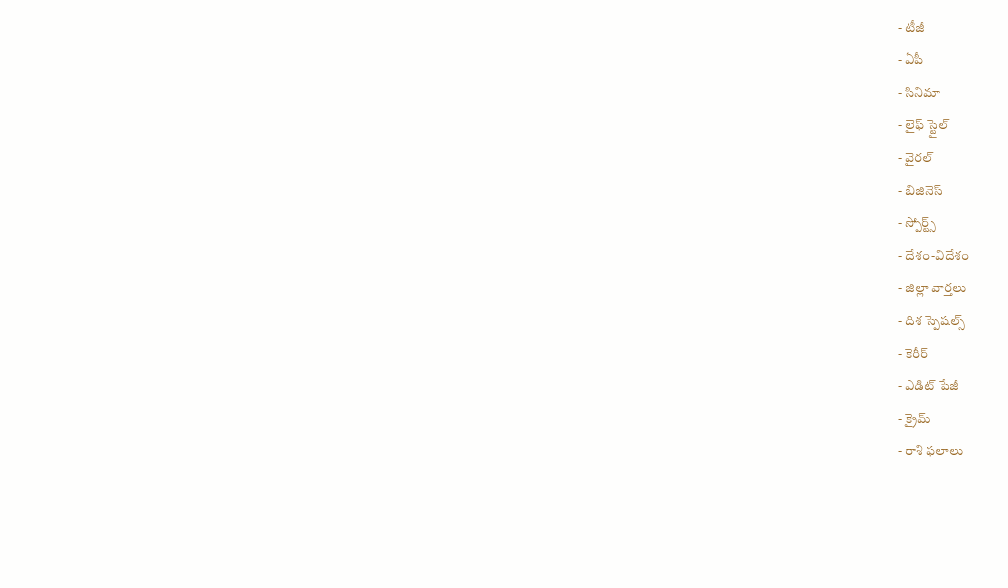- టీజీ
- ఏపీ
- సినిమా
- లైఫ్ స్టైల్
- వైరల్
- బిజినెస్
- స్పోర్ట్స్
- దేశం-విదేశం
- జిల్లా వార్తలు
- దిశ స్పెషల్స్
- కెరీర్
- ఎడిట్ పేజీ
- క్రైమ్
- రాశి ఫలాలు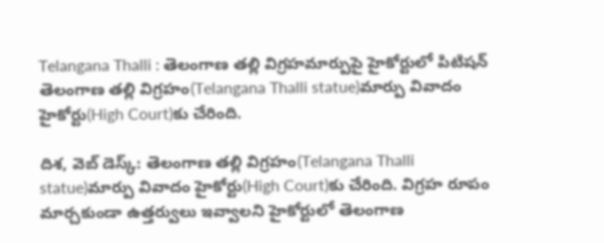Telangana Thalli : తెలంగాణ తల్లి విగ్రహమార్పుపై హైకోర్టులో పిటిషన్
తెలంగాణ తల్లి విగ్రహం(Telangana Thalli statue)మార్పు వివాదం హైకోర్టు(High Court)కు చేరింది.

దిశ, వెబ్ డెస్క్: తెలంగాణ తల్లి విగ్రహం(Telangana Thalli statue)మార్పు వివాదం హైకోర్టు(High Court)కు చేరింది. విగ్రహ రూపం మార్చకుండా ఉత్తర్వులు ఇవ్వాలని హైకోర్టులో తెలంగాణ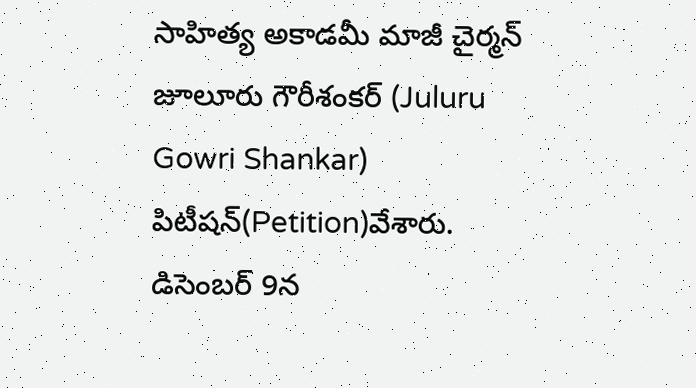సాహిత్య అకాడమీ మాజీ చైర్మన్ జూలూరు గౌరీశంకర్ (Juluru Gowri Shankar) పిటీషన్(Petition)వేశారు. డిసెంబర్ 9న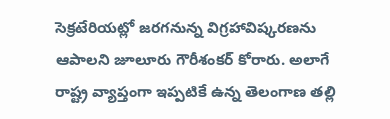సెక్రటేరియట్లో జరగనున్న విగ్రహావిష్కరణను ఆపాలని జూలూరు గౌరీశంకర్ కోరారు. అలాగే రాష్ట్ర వ్యాప్తంగా ఇప్పటికే ఉన్న తెలంగాణ తల్లి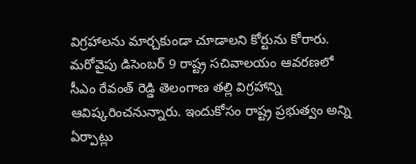విగ్రహాలను మార్చకుండా చూడాలని కోర్టును కోరారు. మరోవైపు డిసెంబర్ 9 రాష్ట్ర సచివాలయం ఆవరణలో సీఎం రేవంత్ రెడ్డి తెలంగాణ తల్లి విగ్రహాన్ని ఆవిష్కరించనున్నారు. ఇందుకోసం రాష్ట్ర ప్రభుత్వం అన్ని ఏర్పాట్లు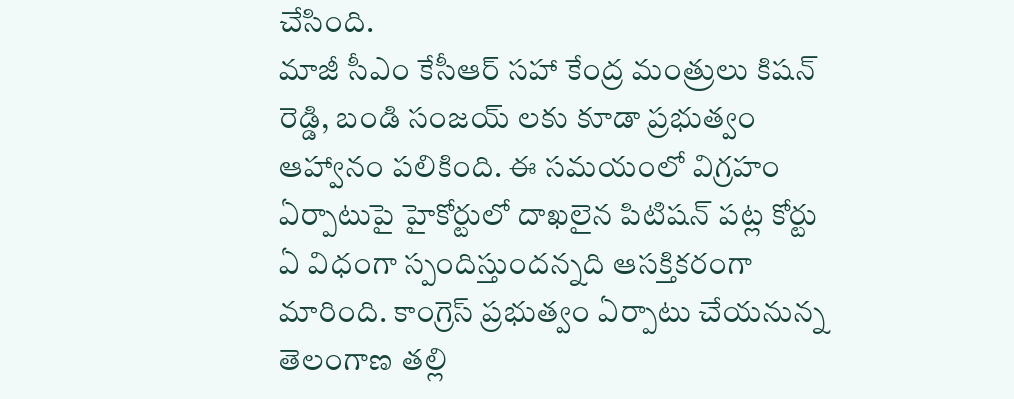చేసింది.
మాజీ సీఎం కేసీఆర్ సహా కేంద్ర మంత్రులు కిషన్ రెడ్డి, బండి సంజయ్ లకు కూడా ప్రభుత్వం ఆహ్వానం పలికింది. ఈ సమయంలో విగ్రహం ఏర్పాటుపై హైకోర్టులో దాఖలైన పిటిషన్ పట్ల కోర్టు ఏ విధంగా స్పందిస్తుందన్నది ఆసక్తికరంగా మారింది. కాంగ్రెస్ ప్రభుత్వం ఏర్పాటు చేయనున్న తెలంగాణ తల్లి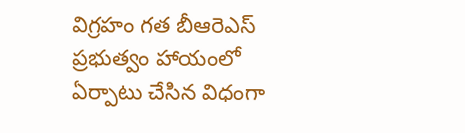విగ్రహం గత బీఆరెఎస్ ప్రభుత్వం హాయంలో ఏర్పాటు చేసిన విధంగా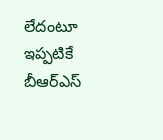లేదంటూ ఇప్పటికే బీఆర్ఎస్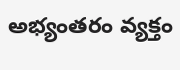అభ్యంతరం వ్యక్తం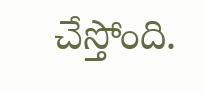చేస్తోంది.